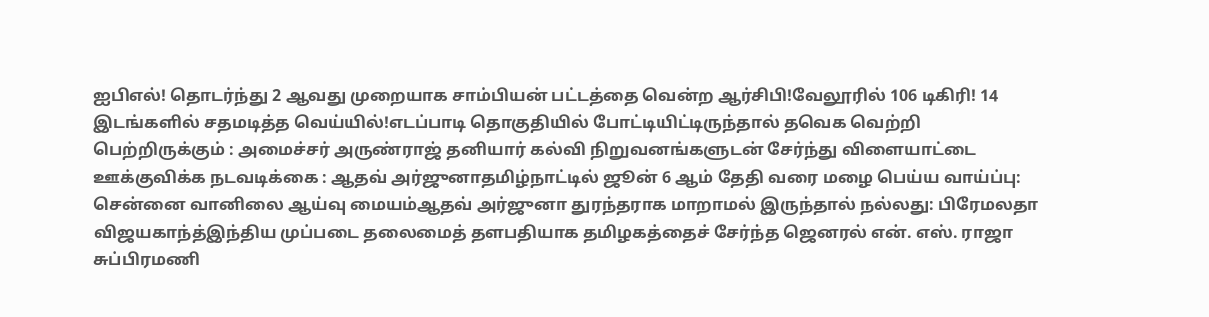ஐபிஎல்! தொடர்ந்து 2 ஆவது முறையாக சாம்பியன் பட்டத்தை வென்ற ஆர்சிபி!வேலூரில் 106 டிகிரி! 14 இடங்களில் சதமடித்த வெய்யில்!எடப்பாடி தொகுதியில் போட்டியிட்டிருந்தால் தவெக வெற்றி பெற்றிருக்கும் : அமைச்சர் அருண்ராஜ் தனியார் கல்வி நிறுவனங்களுடன் சேர்ந்து விளையாட்டை ஊக்குவிக்க நடவடிக்கை : ஆதவ் அர்ஜுனாதமிழ்நாட்டில் ஜூன் 6 ஆம் தேதி வரை மழை பெய்ய வாய்ப்பு: சென்னை வானிலை ஆய்வு மையம்ஆதவ் அர்ஜுனா துரந்தராக மாறாமல் இருந்தால் நல்லது: பிரேமலதா விஜயகாந்த்இந்திய முப்படை தலைமைத் தளபதியாக தமிழகத்தைச் சேர்ந்த ஜெனரல் என். எஸ். ராஜா சுப்பிரமணி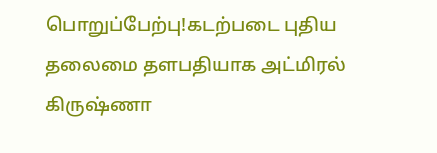பொறுப்பேற்பு!கடற்படை புதிய தலைமை தளபதியாக அட்மிரல் கிருஷ்ணா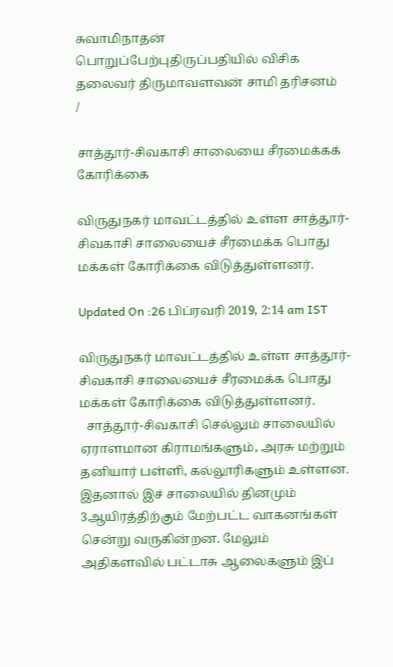சுவாமிநாதன் பொறுப்பேற்புதிருப்பதியில் விசிக தலைவர் திருமாவளவன் சாமி தரிசனம்
/

சாத்தூர்-சிவகாசி சாலையை சீரமைக்கக் கோரிக்கை

விருதுநகர் மாவட்டத்தில் உள்ள சாத்தூர்-சிவகாசி சாலையைச் சீரமைக்க பொது மக்கள் கோரிக்கை விடுத்துள்ளனர்.

Updated On :26 பிப்ரவரி 2019, 2:14 am IST

விருதுநகர் மாவட்டத்தில் உள்ள சாத்தூர்-சிவகாசி சாலையைச் சீரமைக்க பொது மக்கள் கோரிக்கை விடுத்துள்ளனர்.
  சாத்தூர்-சிவகாசி செல்லும் சாலையில் ஏராளமான கிராமங்களும், அரசு மற்றும் தனியார் பள்ளி, கல்லூரிகளும் உள்ளன. இதனால் இச் சாலையில் தினமும் 3ஆயிரத்திற்கும் மேற்பட்ட வாகனங்கள் சென்று வருகின்றன. மேலும் அதிகளவில் பட்டாசு ஆலைகளும் இப்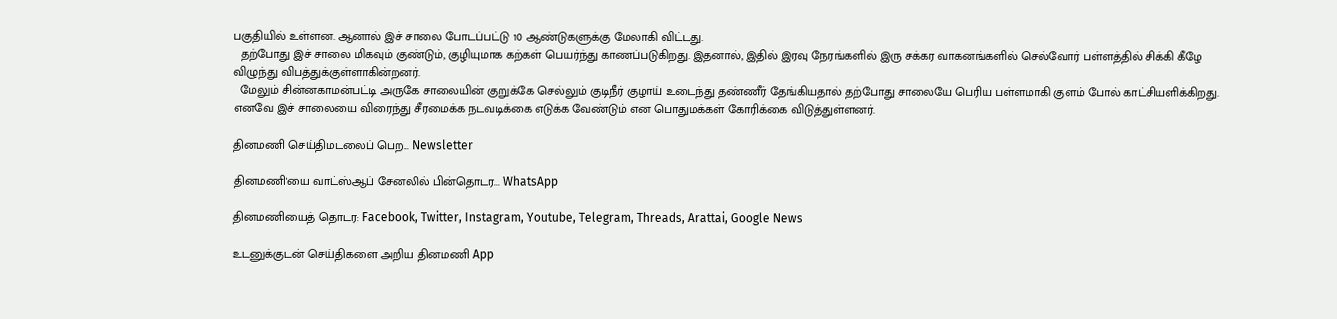பகுதியில் உள்ளன. ஆனால் இச் சாலை போடப்பட்டு 10 ஆண்டுகளுக்கு மேலாகி விட்டது.
  தற்போது இச் சாலை மிகவும் குண்டும், குழியுமாக கற்கள் பெயர்ந்து காணப்படுகிறது. இதனால், இதில் இரவு நேரங்களில் இரு சக்கர வாகனங்களில் செல்வோர் பள்ளத்தில் சிக்கி கீழே விழுந்து விபத்துக்குள்ளாகின்றனர்.
  மேலும் சின்னகாமன்பட்டி அருகே சாலையின் குறுக்கே செல்லும் குடிநீர் குழாய் உடைந்து தண்ணீர் தேங்கியதால் தற்போது சாலையே பெரிய பள்ளமாகி குளம் போல் காட்சியளிக்கிறது. எனவே இச் சாலையை விரைந்து சீரமைக்க நடவடிக்கை எடுக்க வேண்டும் என பொதுமக்கள் கோரிக்கை விடுத்துள்ளனர்.

தினமணி செய்திமடலைப் பெற... Newsletter

தினமணி'யை வாட்ஸ்ஆப் சேனலில் பின்தொடர... WhatsApp

தினமணியைத் தொடர: Facebook, Twitter, Instagram, Youtube, Telegram, Threads, Arattai, Google News

உடனுக்குடன் செய்திகளை அறிய தினமணி App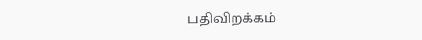பதிவிறக்கம்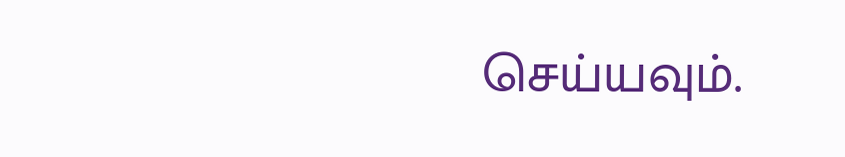செய்யவும்.